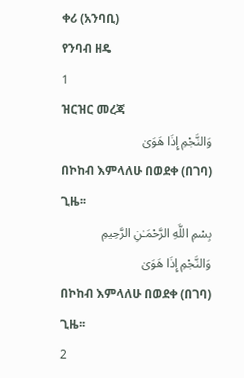ቀሪ (አንባቢ)
የንባብ ዘዴ
1
ዝርዝር መረጃ
وَالنَّجْمِ إِذَا هَوَىٰ
በኮከብ እምላለሁ በወደቀ (በገባ) ጊዜ፡፡
بِسْمِ اللَّهِ الرَّحْمَـٰنِ الرَّحِيمِ
وَالنَّجْمِ إِذَا هَوَىٰ
በኮከብ እምላለሁ በወደቀ (በገባ) ጊዜ፡፡
2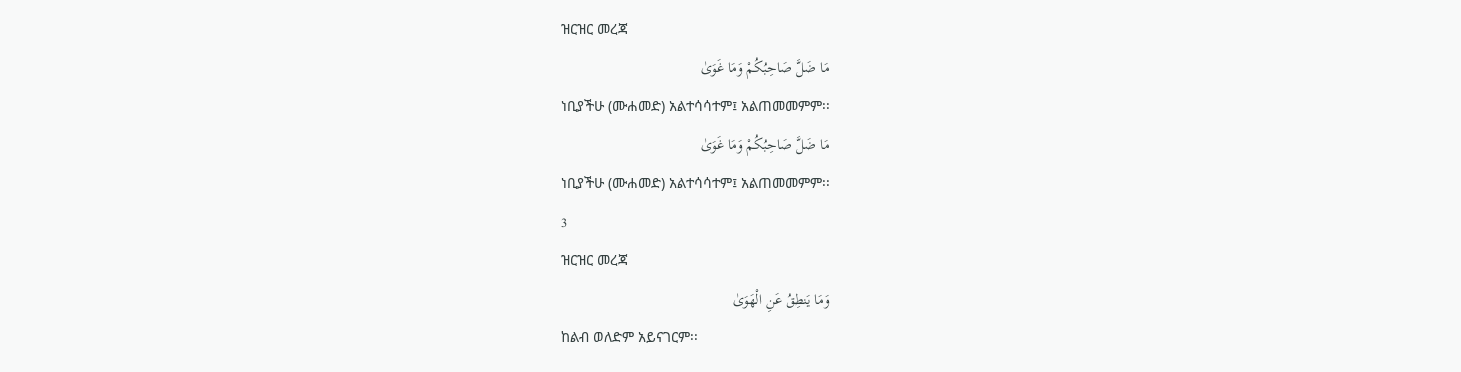ዝርዝር መረጃ
مَا ضَلَّ صَاحِبُكُمْ وَمَا غَوَىٰ
ነቢያችሁ (ሙሐመድ) አልተሳሳተም፤ አልጠመመምም፡፡
مَا ضَلَّ صَاحِبُكُمْ وَمَا غَوَىٰ
ነቢያችሁ (ሙሐመድ) አልተሳሳተም፤ አልጠመመምም፡፡
3
ዝርዝር መረጃ
وَمَا يَنطِقُ عَنِ الْهَوَىٰ
ከልብ ወለድም አይናገርም፡፡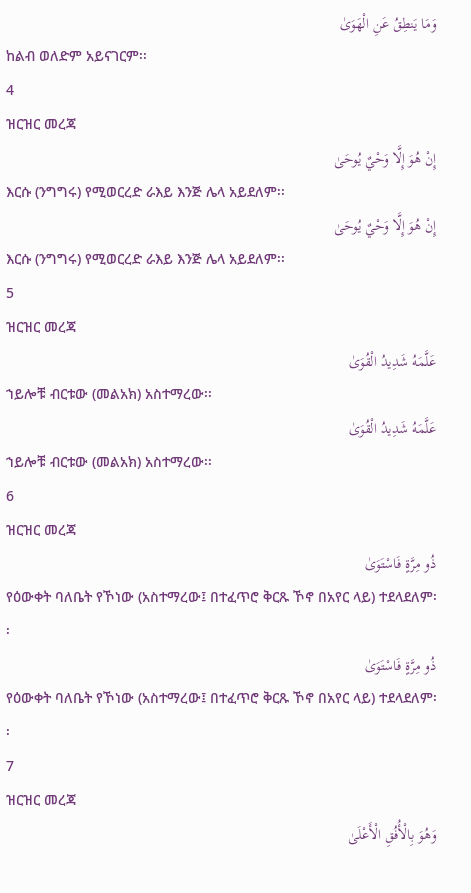وَمَا يَنطِقُ عَنِ الْهَوَىٰ
ከልብ ወለድም አይናገርም፡፡
4
ዝርዝር መረጃ
إِنْ هُوَ إِلَّا وَحْيٌ يُوحَىٰ
እርሱ (ንግግሩ) የሚወርረድ ራእይ እንጅ ሌላ አይደለም፡፡
إِنْ هُوَ إِلَّا وَحْيٌ يُوحَىٰ
እርሱ (ንግግሩ) የሚወርረድ ራእይ እንጅ ሌላ አይደለም፡፡
5
ዝርዝር መረጃ
عَلَّمَهُ شَدِيدُ الْقُوَىٰ
ኀይሎቹ ብርቱው (መልአክ) አስተማረው፡፡
عَلَّمَهُ شَدِيدُ الْقُوَىٰ
ኀይሎቹ ብርቱው (መልአክ) አስተማረው፡፡
6
ዝርዝር መረጃ
ذُو مِرَّةٍ فَاسْتَوَىٰ
የዕውቀት ባለቤት የኾነው (አስተማረው፤ በተፈጥሮ ቅርጹ ኾኖ በአየር ላይ) ተደላደለም፡፡
ذُو مِرَّةٍ فَاسْتَوَىٰ
የዕውቀት ባለቤት የኾነው (አስተማረው፤ በተፈጥሮ ቅርጹ ኾኖ በአየር ላይ) ተደላደለም፡፡
7
ዝርዝር መረጃ
وَهُوَ بِالْأُفُقِ الْأَعْلَىٰ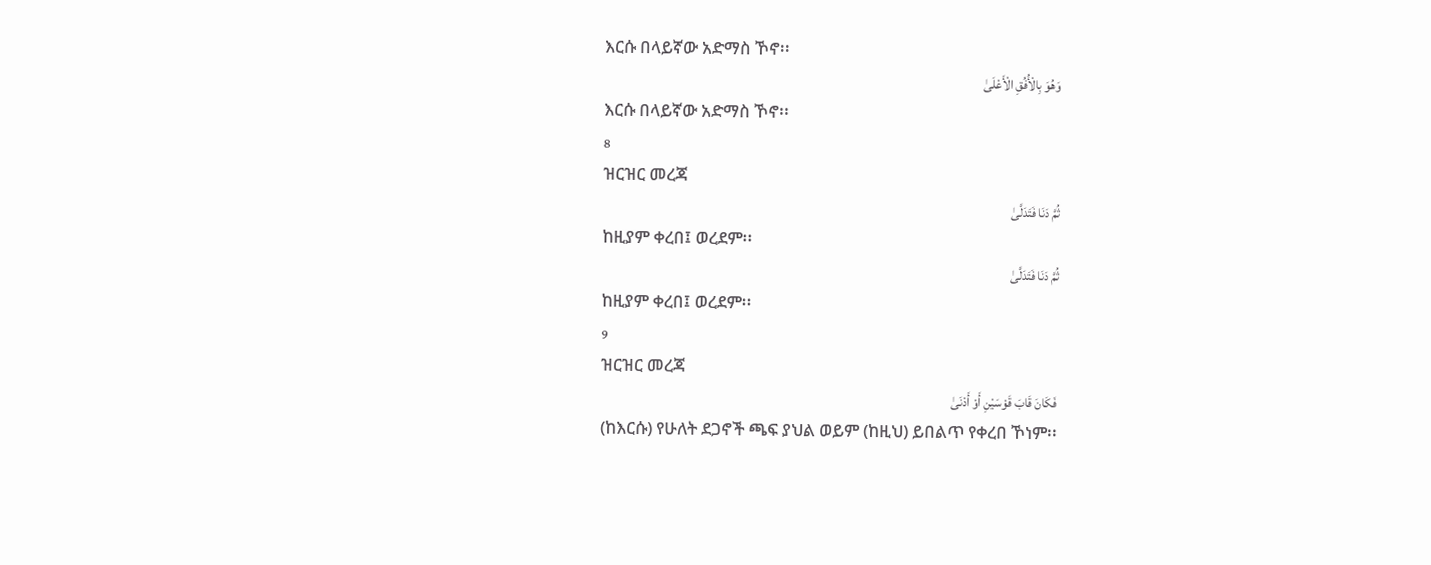እርሱ በላይኛው አድማስ ኾኖ፡፡
وَهُوَ بِالْأُفُقِ الْأَعْلَىٰ
እርሱ በላይኛው አድማስ ኾኖ፡፡
8
ዝርዝር መረጃ
ثُمَّ دَنَا فَتَدَلَّىٰ
ከዚያም ቀረበ፤ ወረደም፡፡
ثُمَّ دَنَا فَتَدَلَّىٰ
ከዚያም ቀረበ፤ ወረደም፡፡
9
ዝርዝር መረጃ
فَكَانَ قَابَ قَوْسَيْنِ أَوْ أَدْنَىٰ
(ከእርሱ) የሁለት ደጋኖች ጫፍ ያህል ወይም (ከዚህ) ይበልጥ የቀረበ ኾነም፡፡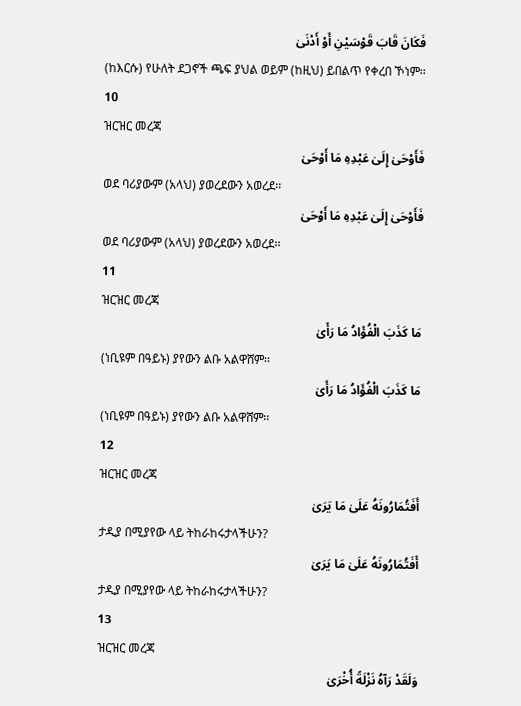فَكَانَ قَابَ قَوْسَيْنِ أَوْ أَدْنَىٰ
(ከእርሱ) የሁለት ደጋኖች ጫፍ ያህል ወይም (ከዚህ) ይበልጥ የቀረበ ኾነም፡፡
10
ዝርዝር መረጃ
فَأَوْحَىٰ إِلَىٰ عَبْدِهِ مَا أَوْحَىٰ
ወደ ባሪያውም (አላህ) ያወረደውን አወረደ፡፡
فَأَوْحَىٰ إِلَىٰ عَبْدِهِ مَا أَوْحَىٰ
ወደ ባሪያውም (አላህ) ያወረደውን አወረደ፡፡
11
ዝርዝር መረጃ
مَا كَذَبَ الْفُؤَادُ مَا رَأَىٰ
(ነቢዩም በዓይኑ) ያየውን ልቡ አልዋሸም፡፡
مَا كَذَبَ الْفُؤَادُ مَا رَأَىٰ
(ነቢዩም በዓይኑ) ያየውን ልቡ አልዋሸም፡፡
12
ዝርዝር መረጃ
أَفَتُمَارُونَهُ عَلَىٰ مَا يَرَىٰ
ታዲያ በሚያየው ላይ ትከራከሩታላችሁን?
أَفَتُمَارُونَهُ عَلَىٰ مَا يَرَىٰ
ታዲያ በሚያየው ላይ ትከራከሩታላችሁን?
13
ዝርዝር መረጃ
وَلَقَدْ رَآهُ نَزْلَةً أُخْرَىٰ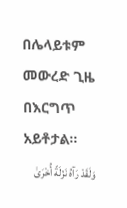በሌላይቱም መውረድ ጊዜ በእርግጥ አይቶታል፡፡
وَلَقَدْ رَآهُ نَزْلَةً أُخْرَىٰ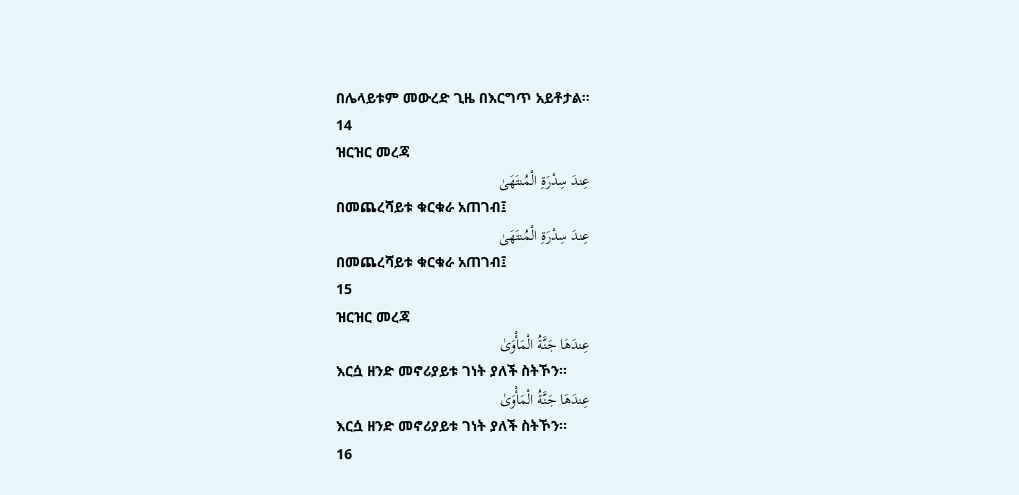በሌላይቱም መውረድ ጊዜ በእርግጥ አይቶታል፡፡
14
ዝርዝር መረጃ
عِندَ سِدْرَةِ الْمُنتَهَىٰ
በመጨረሻይቱ ቁርቁራ አጠገብ፤
عِندَ سِدْرَةِ الْمُنتَهَىٰ
በመጨረሻይቱ ቁርቁራ አጠገብ፤
15
ዝርዝር መረጃ
عِندَهَا جَنَّةُ الْمَأْوَىٰ
እርሷ ዘንድ መኖሪያይቱ ገነት ያለች ስትኾን፡፡
عِندَهَا جَنَّةُ الْمَأْوَىٰ
እርሷ ዘንድ መኖሪያይቱ ገነት ያለች ስትኾን፡፡
16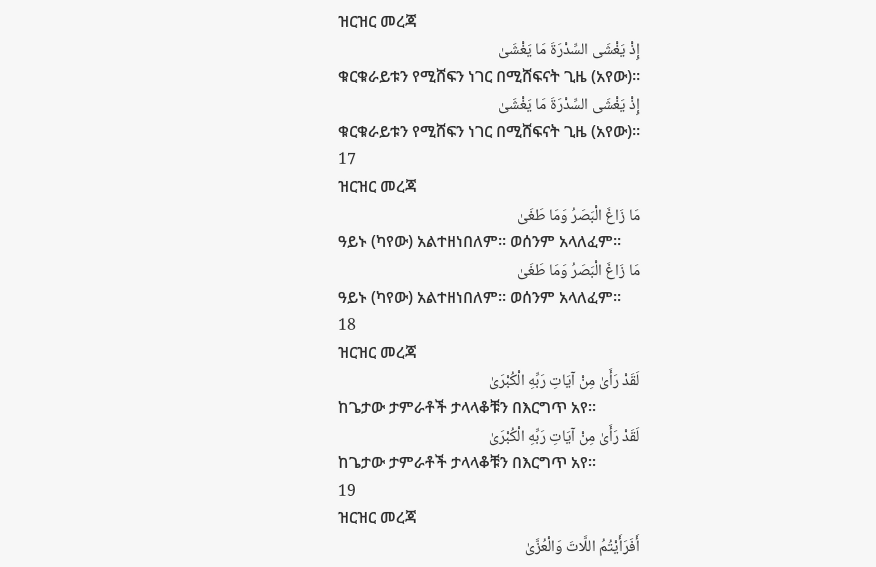ዝርዝር መረጃ
إِذْ يَغْشَى السِّدْرَةَ مَا يَغْشَىٰ
ቁርቁራይቱን የሚሸፍን ነገር በሚሸፍናት ጊዜ (አየው)፡፡
إِذْ يَغْشَى السِّدْرَةَ مَا يَغْشَىٰ
ቁርቁራይቱን የሚሸፍን ነገር በሚሸፍናት ጊዜ (አየው)፡፡
17
ዝርዝር መረጃ
مَا زَاغَ الْبَصَرُ وَمَا طَغَىٰ
ዓይኑ (ካየው) አልተዘነበለም፡፡ ወሰንም አላለፈም፡፡
مَا زَاغَ الْبَصَرُ وَمَا طَغَىٰ
ዓይኑ (ካየው) አልተዘነበለም፡፡ ወሰንም አላለፈም፡፡
18
ዝርዝር መረጃ
لَقَدْ رَأَىٰ مِنْ آيَاتِ رَبِّهِ الْكُبْرَىٰ
ከጌታው ታምራቶች ታላላቆቹን በእርግጥ አየ፡፡
لَقَدْ رَأَىٰ مِنْ آيَاتِ رَبِّهِ الْكُبْرَىٰ
ከጌታው ታምራቶች ታላላቆቹን በእርግጥ አየ፡፡
19
ዝርዝር መረጃ
أَفَرَأَيْتُمُ اللَّاتَ وَالْعُزَّىٰ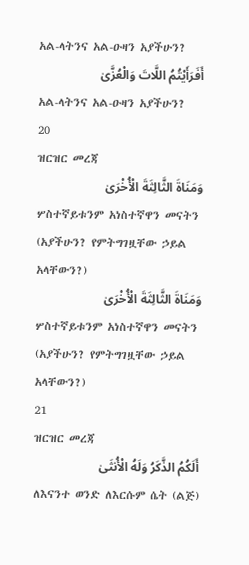አል-ላትንና አል-ዑዛን አያችሁን?
أَفَرَأَيْتُمُ اللَّاتَ وَالْعُزَّىٰ
አል-ላትንና አል-ዑዛን አያችሁን?
20
ዝርዝር መረጃ
وَمَنَاةَ الثَّالِثَةَ الْأُخْرَىٰ
ሦስተኛይቱንም አነስተኛዋን መናትን (አያችሁን? የምትግገዟቸው ኃይል አላቸውን?)
وَمَنَاةَ الثَّالِثَةَ الْأُخْرَىٰ
ሦስተኛይቱንም አነስተኛዋን መናትን (አያችሁን? የምትግገዟቸው ኃይል አላቸውን?)
21
ዝርዝር መረጃ
أَلَكُمُ الذَّكَرُ وَلَهُ الْأُنثَىٰ
ለእናንተ ወንድ ለእርሱም ሴት (ልጅ)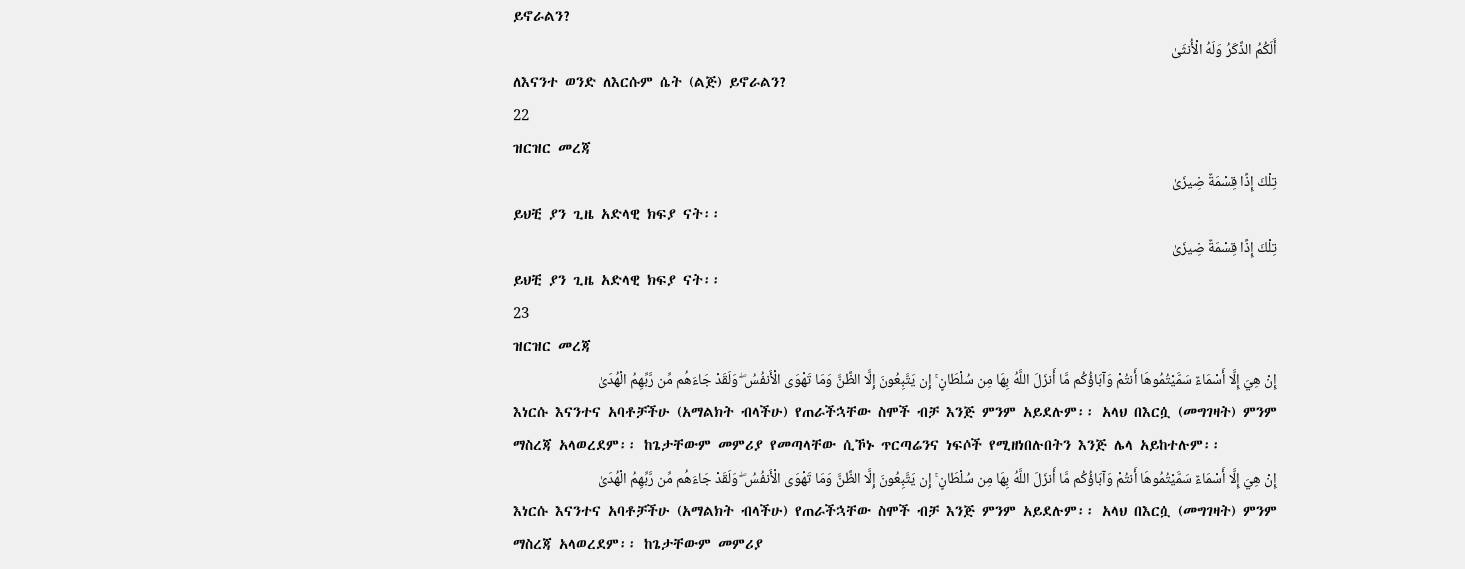ይኖራልን?
أَلَكُمُ الذَّكَرُ وَلَهُ الْأُنثَىٰ
ለእናንተ ወንድ ለእርሱም ሴት (ልጅ) ይኖራልን?
22
ዝርዝር መረጃ
تِلْكَ إِذًا قِسْمَةٌ ضِيزَىٰ
ይህቺ ያን ጊዜ አድላዊ ክፍያ ናት፡፡
تِلْكَ إِذًا قِسْمَةٌ ضِيزَىٰ
ይህቺ ያን ጊዜ አድላዊ ክፍያ ናት፡፡
23
ዝርዝር መረጃ
إِنْ هِيَ إِلَّا أَسْمَاءٌ سَمَّيْتُمُوهَا أَنتُمْ وَآبَاؤُكُم مَّا أَنزَلَ اللَّهُ بِهَا مِن سُلْطَانٍ ۚ إِن يَتَّبِعُونَ إِلَّا الظَّنَّ وَمَا تَهْوَى الْأَنفُسُ ۖ وَلَقَدْ جَاءَهُم مِّن رَّبِّهِمُ الْهُدَىٰ
እነርሱ እናንተና አባቶቻችሁ (አማልክት ብላችሁ) የጠራችኋቸው ስሞች ብቻ እንጅ ምንም አይደሉም፡፡ አላህ በእርሷ (መግገዛት) ምንም ማስረጃ አላወረደም፡፡ ከጌታቸውም መምሪያ የመጣላቸው ሲኾኑ ጥርጣሬንና ነፍሶች የሚዘነበሉበትን እንጅ ሌላ አይከተሉም፡፡
إِنْ هِيَ إِلَّا أَسْمَاءٌ سَمَّيْتُمُوهَا أَنتُمْ وَآبَاؤُكُم مَّا أَنزَلَ اللَّهُ بِهَا مِن سُلْطَانٍ ۚ إِن يَتَّبِعُونَ إِلَّا الظَّنَّ وَمَا تَهْوَى الْأَنفُسُ ۖ وَلَقَدْ جَاءَهُم مِّن رَّبِّهِمُ الْهُدَىٰ
እነርሱ እናንተና አባቶቻችሁ (አማልክት ብላችሁ) የጠራችኋቸው ስሞች ብቻ እንጅ ምንም አይደሉም፡፡ አላህ በእርሷ (መግገዛት) ምንም ማስረጃ አላወረደም፡፡ ከጌታቸውም መምሪያ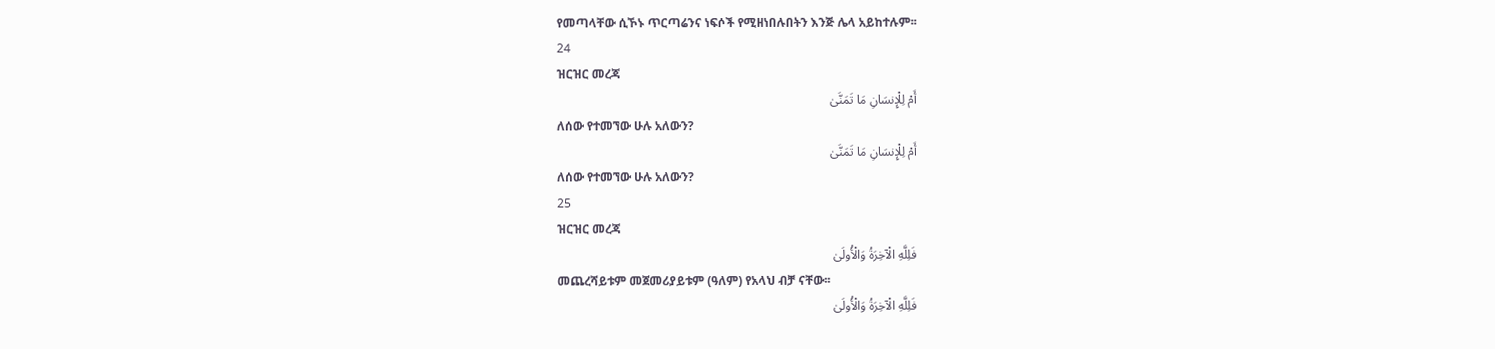የመጣላቸው ሲኾኑ ጥርጣሬንና ነፍሶች የሚዘነበሉበትን እንጅ ሌላ አይከተሉም፡፡
24
ዝርዝር መረጃ
أَمْ لِلْإِنسَانِ مَا تَمَنَّىٰ
ለሰው የተመኘው ሁሉ አለውን?
أَمْ لِلْإِنسَانِ مَا تَمَنَّىٰ
ለሰው የተመኘው ሁሉ አለውን?
25
ዝርዝር መረጃ
فَلِلَّهِ الْآخِرَةُ وَالْأُولَىٰ
መጨረሻይቱም መጀመሪያይቱም (ዓለም) የአላህ ብቻ ናቸው፡፡
فَلِلَّهِ الْآخِرَةُ وَالْأُولَىٰ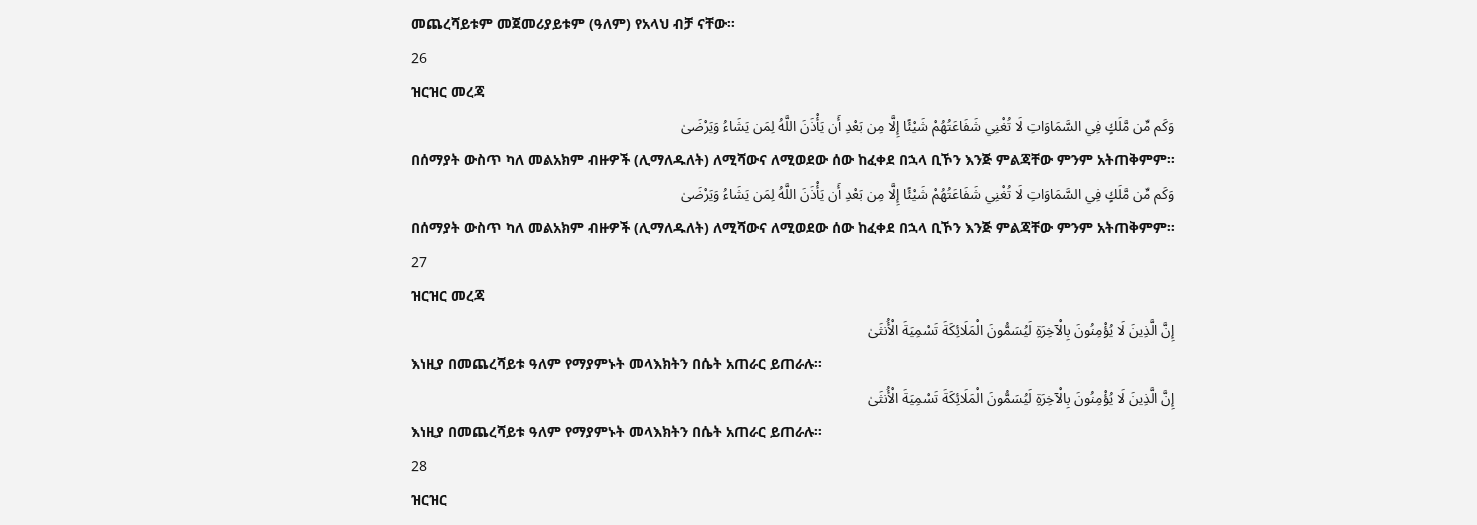መጨረሻይቱም መጀመሪያይቱም (ዓለም) የአላህ ብቻ ናቸው፡፡
26
ዝርዝር መረጃ
وَكَم مِّن مَّلَكٍ فِي السَّمَاوَاتِ لَا تُغْنِي شَفَاعَتُهُمْ شَيْئًا إِلَّا مِن بَعْدِ أَن يَأْذَنَ اللَّهُ لِمَن يَشَاءُ وَيَرْضَىٰ
በሰማያት ውስጥ ካለ መልአክም ብዙዎች (ሊማለዱለት) ለሚሻውና ለሚወደው ሰው ከፈቀደ በኋላ ቢኾን እንጅ ምልጃቸው ምንም አትጠቅምም፡፡
وَكَم مِّن مَّلَكٍ فِي السَّمَاوَاتِ لَا تُغْنِي شَفَاعَتُهُمْ شَيْئًا إِلَّا مِن بَعْدِ أَن يَأْذَنَ اللَّهُ لِمَن يَشَاءُ وَيَرْضَىٰ
በሰማያት ውስጥ ካለ መልአክም ብዙዎች (ሊማለዱለት) ለሚሻውና ለሚወደው ሰው ከፈቀደ በኋላ ቢኾን እንጅ ምልጃቸው ምንም አትጠቅምም፡፡
27
ዝርዝር መረጃ
إِنَّ الَّذِينَ لَا يُؤْمِنُونَ بِالْآخِرَةِ لَيُسَمُّونَ الْمَلَائِكَةَ تَسْمِيَةَ الْأُنثَىٰ
እነዚያ በመጨረሻይቱ ዓለም የማያምኑት መላእክትን በሴት አጠራር ይጠራሉ፡፡
إِنَّ الَّذِينَ لَا يُؤْمِنُونَ بِالْآخِرَةِ لَيُسَمُّونَ الْمَلَائِكَةَ تَسْمِيَةَ الْأُنثَىٰ
እነዚያ በመጨረሻይቱ ዓለም የማያምኑት መላእክትን በሴት አጠራር ይጠራሉ፡፡
28
ዝርዝር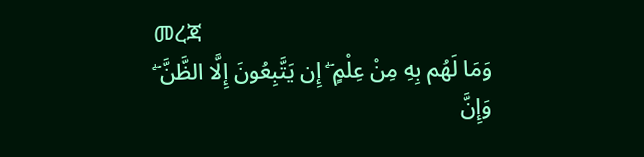መረጃ
وَمَا لَهُم بِهِ مِنْ عِلْمٍ ۖ إِن يَتَّبِعُونَ إِلَّا الظَّنَّ ۖ وَإِنَّ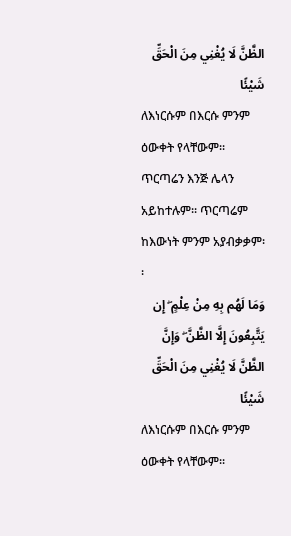الظَّنَّ لَا يُغْنِي مِنَ الْحَقِّ شَيْئًا
ለእነርሱም በእርሱ ምንም ዕውቀት የላቸውም፡፡ ጥርጣሬን እንጅ ሌላን አይከተሉም፡፡ ጥርጣሬም ከእውነት ምንም አያብቃቃም፡፡
وَمَا لَهُم بِهِ مِنْ عِلْمٍ ۖ إِن يَتَّبِعُونَ إِلَّا الظَّنَّ ۖ وَإِنَّ الظَّنَّ لَا يُغْنِي مِنَ الْحَقِّ شَيْئًا
ለእነርሱም በእርሱ ምንም ዕውቀት የላቸውም፡፡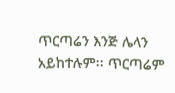ጥርጣሬን እንጅ ሌላን አይከተሉም፡፡ ጥርጣሬም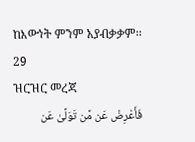ከእውነት ምንም አያብቃቃም፡፡
29
ዝርዝር መረጃ
فَأَعْرِضْ عَن مَّن تَوَلَّىٰ عَن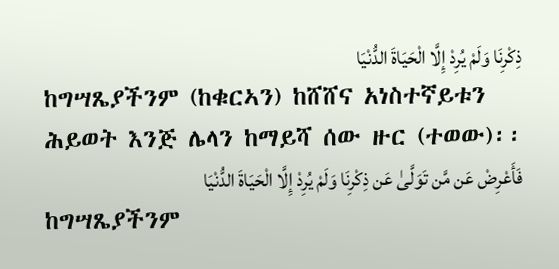ذِكْرِنَا وَلَمْ يُرِدْ إِلَّا الْحَيَاةَ الدُّنْيَا
ከግሣጼያችንም (ከቁርኣን) ከሸሸና አነስተኛይቱን ሕይወት እንጅ ሌላን ከማይሻ ሰው ዙር (ተወው)፡፡
فَأَعْرِضْ عَن مَّن تَوَلَّىٰ عَن ذِكْرِنَا وَلَمْ يُرِدْ إِلَّا الْحَيَاةَ الدُّنْيَا
ከግሣጼያችንም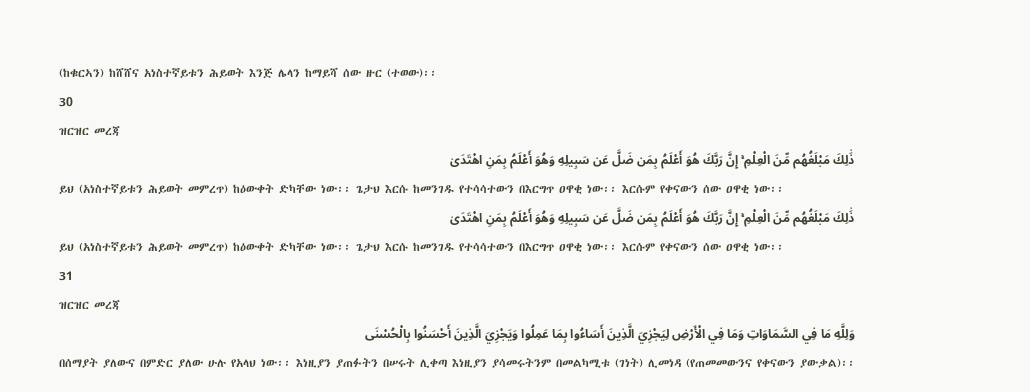(ከቁርኣን) ከሸሸና አነስተኛይቱን ሕይወት እንጅ ሌላን ከማይሻ ሰው ዙር (ተወው)፡፡
30
ዝርዝር መረጃ
ذَٰلِكَ مَبْلَغُهُم مِّنَ الْعِلْمِ ۚ إِنَّ رَبَّكَ هُوَ أَعْلَمُ بِمَن ضَلَّ عَن سَبِيلِهِ وَهُوَ أَعْلَمُ بِمَنِ اهْتَدَىٰ
ይህ (አነስተኛይቱን ሕይወት መምረጥ) ከዕውቀት ድካቸው ነው፡፡ ጌታህ እርሱ ከመንገዱ የተሳሳተውን በእርግጥ ዐዋቂ ነው፡፡ እርሱም የቀናውን ሰው ዐዋቂ ነው፡፡
ذَٰلِكَ مَبْلَغُهُم مِّنَ الْعِلْمِ ۚ إِنَّ رَبَّكَ هُوَ أَعْلَمُ بِمَن ضَلَّ عَن سَبِيلِهِ وَهُوَ أَعْلَمُ بِمَنِ اهْتَدَىٰ
ይህ (አነስተኛይቱን ሕይወት መምረጥ) ከዕውቀት ድካቸው ነው፡፡ ጌታህ እርሱ ከመንገዱ የተሳሳተውን በእርግጥ ዐዋቂ ነው፡፡ እርሱም የቀናውን ሰው ዐዋቂ ነው፡፡
31
ዝርዝር መረጃ
وَلِلَّهِ مَا فِي السَّمَاوَاتِ وَمَا فِي الْأَرْضِ لِيَجْزِيَ الَّذِينَ أَسَاءُوا بِمَا عَمِلُوا وَيَجْزِيَ الَّذِينَ أَحْسَنُوا بِالْحُسْنَى
በሰማያት ያለውና በምድር ያለው ሁሉ የአላህ ነው፡፡ እነዚያን ያጠፉትን በሠሩት ሊቀጣ እነዚያን ያሳመሩትንም በመልካሚቱ (ገነት) ሊመነዳ (የጠመመውንና የቀናውን ያውቃል)፡፡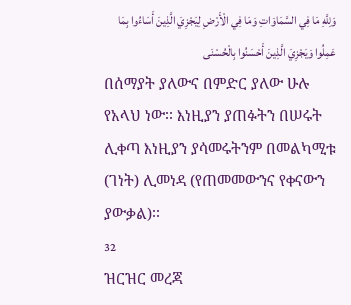وَلِلَّهِ مَا فِي السَّمَاوَاتِ وَمَا فِي الْأَرْضِ لِيَجْزِيَ الَّذِينَ أَسَاءُوا بِمَا عَمِلُوا وَيَجْزِيَ الَّذِينَ أَحْسَنُوا بِالْحُسْنَى
በሰማያት ያለውና በምድር ያለው ሁሉ የአላህ ነው፡፡ እነዚያን ያጠፉትን በሠሩት ሊቀጣ እነዚያን ያሳመሩትንም በመልካሚቱ (ገነት) ሊመነዳ (የጠመመውንና የቀናውን ያውቃል)፡፡
32
ዝርዝር መረጃ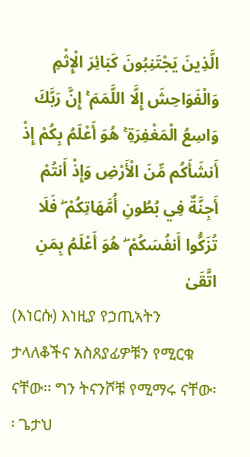الَّذِينَ يَجْتَنِبُونَ كَبَائِرَ الْإِثْمِ وَالْفَوَاحِشَ إِلَّا اللَّمَمَ ۚ إِنَّ رَبَّكَ وَاسِعُ الْمَغْفِرَةِ ۚ هُوَ أَعْلَمُ بِكُمْ إِذْ أَنشَأَكُم مِّنَ الْأَرْضِ وَإِذْ أَنتُمْ أَجِنَّةٌ فِي بُطُونِ أُمَّهَاتِكُمْ ۖ فَلَا تُزَكُّوا أَنفُسَكُمْ ۖ هُوَ أَعْلَمُ بِمَنِ اتَّقَىٰ
(እነርሱ) እነዚያ የኃጢኣትን ታላለቆችና አስጸያፊዎቹን የሚርቁ ናቸው፡፡ ግን ትናንሾቹ የሚማሩ ናቸው፡፡ ጌታህ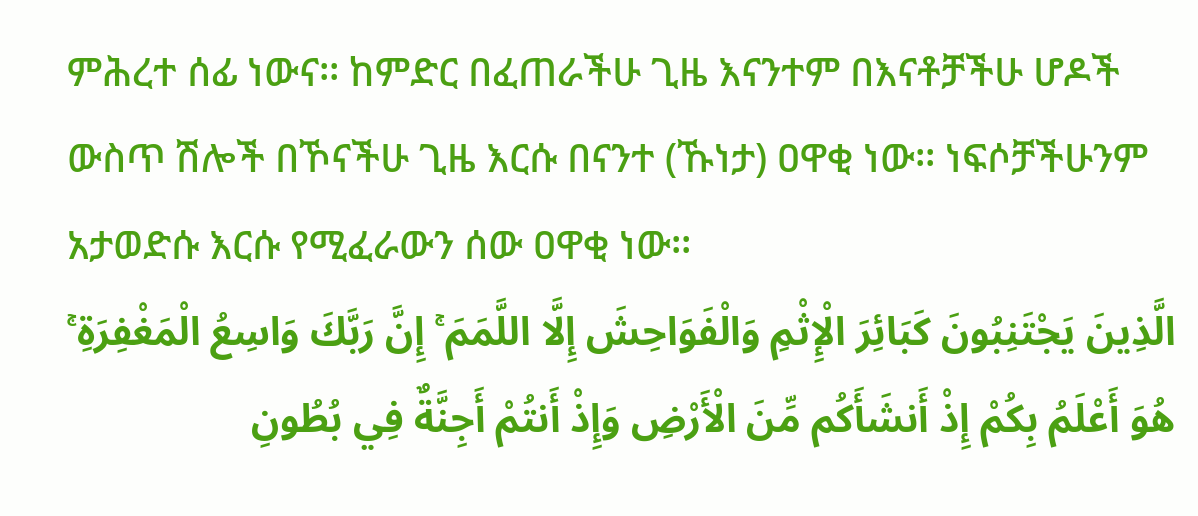ምሕረተ ሰፊ ነውና፡፡ ከምድር በፈጠራችሁ ጊዜ እናንተም በእናቶቻችሁ ሆዶች ውስጥ ሽሎች በኾናችሁ ጊዜ እርሱ በናንተ (ኹነታ) ዐዋቂ ነው፡፡ ነፍሶቻችሁንም አታወድሱ እርሱ የሚፈራውን ሰው ዐዋቂ ነው፡፡
الَّذِينَ يَجْتَنِبُونَ كَبَائِرَ الْإِثْمِ وَالْفَوَاحِشَ إِلَّا اللَّمَمَ ۚ إِنَّ رَبَّكَ وَاسِعُ الْمَغْفِرَةِ ۚ هُوَ أَعْلَمُ بِكُمْ إِذْ أَنشَأَكُم مِّنَ الْأَرْضِ وَإِذْ أَنتُمْ أَجِنَّةٌ فِي بُطُونِ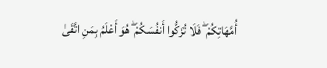أُمَّهَاتِكُمْ ۖ فَلَا تُزَكُّوا أَنفُسَكُمْ ۖ هُوَ أَعْلَمُ بِمَنِ اتَّقَىٰ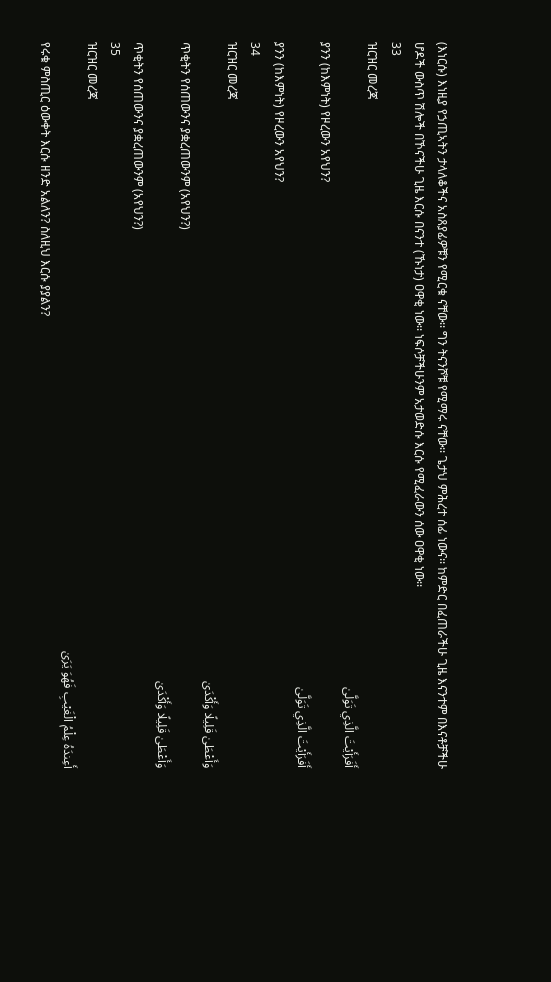(እነርሱ) እነዚያ የኃጢኣትን ታላለቆችና አስጸያፊዎቹን የሚርቁ ናቸው፡፡ ግን ትናንሾቹ የሚማሩ ናቸው፡፡ ጌታህ ምሕረተ ሰፊ ነውና፡፡ ከምድር በፈጠራችሁ ጊዜ እናንተም በእናቶቻችሁ ሆዶች ውስጥ ሽሎች በኾናችሁ ጊዜ እርሱ በናንተ (ኹነታ) ዐዋቂ ነው፡፡ ነፍሶቻችሁንም አታወድሱ እርሱ የሚፈራውን ሰው ዐዋቂ ነው፡፡
33
ዝርዝር መረጃ
أَفَرَأَيْتَ الَّذِي تَوَلَّىٰ
ያንን (ከእምነት) የዞረውን አየህን?
أَفَرَأَيْتَ الَّذِي تَوَلَّىٰ
ያንን (ከእምነት) የዞረውን አየህን?
34
ዝርዝር መረጃ
وَأَعْطَىٰ قَلِيلًا وَأَكْدَىٰ
ጥቂትን የሰጠውንና ያቋረጠውንም (አየህን?)
وَأَعْطَىٰ قَلِيلًا وَأَكْدَىٰ
ጥቂትን የሰጠውንና ያቋረጠውንም (አየህን?)
35
ዝርዝር መረጃ
أَعِندَهُ عِلْمُ الْغَيْبِ فَهُوَ يَرَىٰ
የሩቁ ምስጢር ዕውቀት እርሱ ዘንድ አልለን? ስለዚህ እርሱ ያያልን?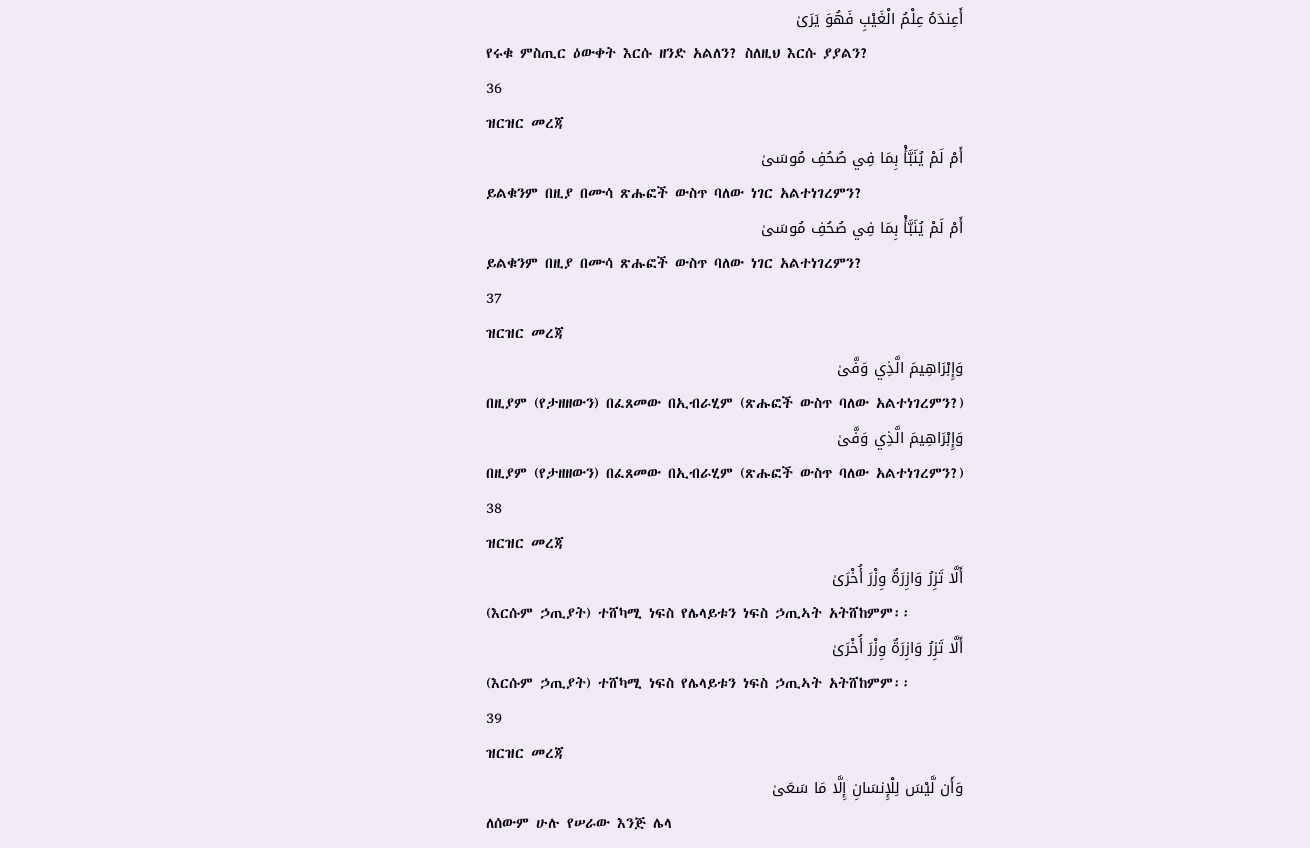أَعِندَهُ عِلْمُ الْغَيْبِ فَهُوَ يَرَىٰ
የሩቁ ምስጢር ዕውቀት እርሱ ዘንድ አልለን? ስለዚህ እርሱ ያያልን?
36
ዝርዝር መረጃ
أَمْ لَمْ يُنَبَّأْ بِمَا فِي صُحُفِ مُوسَىٰ
ይልቁንም በዚያ በሙሳ ጽሑፎች ውስጥ ባለው ነገር አልተነገረምን?
أَمْ لَمْ يُنَبَّأْ بِمَا فِي صُحُفِ مُوسَىٰ
ይልቁንም በዚያ በሙሳ ጽሑፎች ውስጥ ባለው ነገር አልተነገረምን?
37
ዝርዝር መረጃ
وَإِبْرَاهِيمَ الَّذِي وَفَّىٰ
በዚያም (የታዘዘውን) በፈጸመው በኢብራሂም (ጽሑፎች ውስጥ ባለው አልተነገረምን?)
وَإِبْرَاهِيمَ الَّذِي وَفَّىٰ
በዚያም (የታዘዘውን) በፈጸመው በኢብራሂም (ጽሑፎች ውስጥ ባለው አልተነገረምን?)
38
ዝርዝር መረጃ
أَلَّا تَزِرُ وَازِرَةٌ وِزْرَ أُخْرَىٰ
(እርሱም ኃጢያት) ተሸካሚ ነፍስ የሌላይቱን ነፍስ ኃጢኣት አትሸከምም፡፡
أَلَّا تَزِرُ وَازِرَةٌ وِزْرَ أُخْرَىٰ
(እርሱም ኃጢያት) ተሸካሚ ነፍስ የሌላይቱን ነፍስ ኃጢኣት አትሸከምም፡፡
39
ዝርዝር መረጃ
وَأَن لَّيْسَ لِلْإِنسَانِ إِلَّا مَا سَعَىٰ
ለሰውም ሁሉ የሠራው እንጅ ሌላ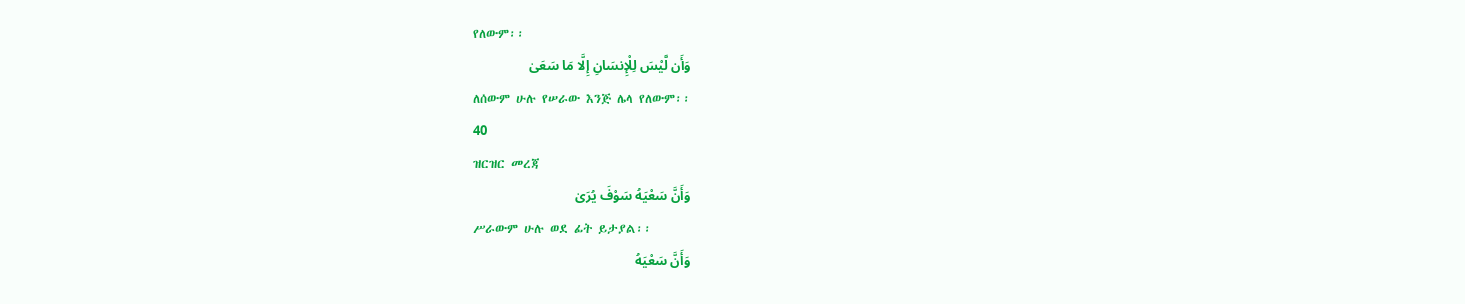የለውም፡፡
وَأَن لَّيْسَ لِلْإِنسَانِ إِلَّا مَا سَعَىٰ
ለሰውም ሁሉ የሠራው እንጅ ሌላ የለውም፡፡
40
ዝርዝር መረጃ
وَأَنَّ سَعْيَهُ سَوْفَ يُرَىٰ
ሥራውም ሁሉ ወደ ፊት ይታያል፡፡
وَأَنَّ سَعْيَهُ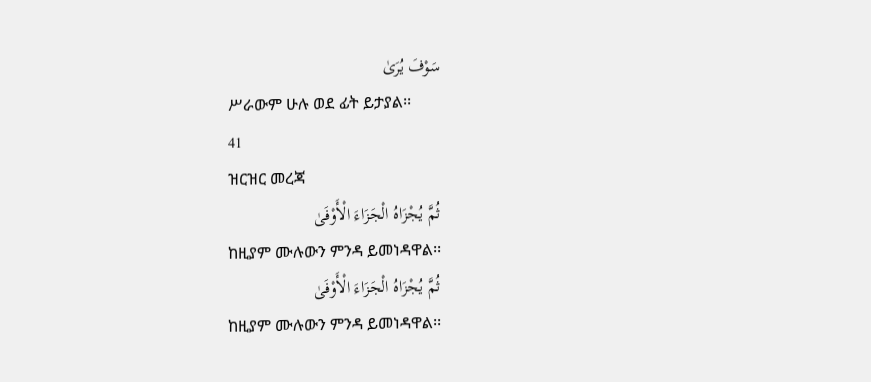سَوْفَ يُرَىٰ
ሥራውም ሁሉ ወደ ፊት ይታያል፡፡
41
ዝርዝር መረጃ
ثُمَّ يُجْزَاهُ الْجَزَاءَ الْأَوْفَىٰ
ከዚያም ሙሉውን ምንዳ ይመነዳዋል፡፡
ثُمَّ يُجْزَاهُ الْجَزَاءَ الْأَوْفَىٰ
ከዚያም ሙሉውን ምንዳ ይመነዳዋል፡፡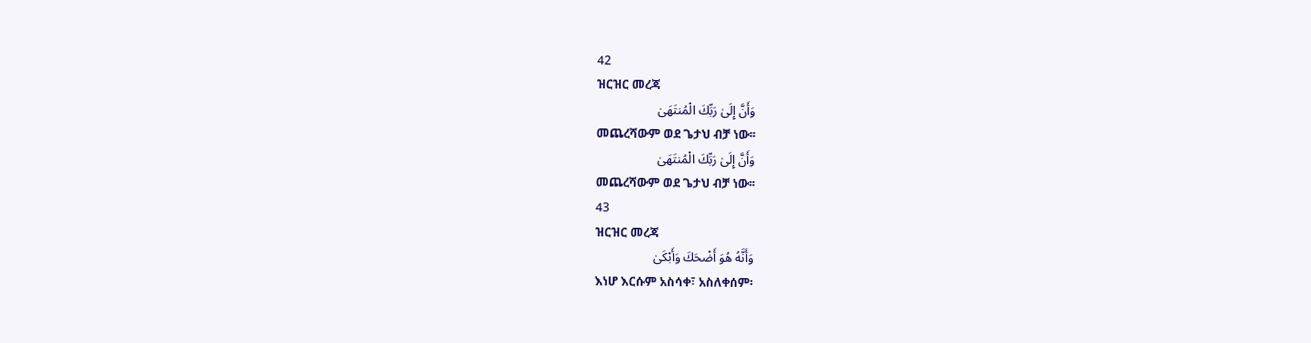42
ዝርዝር መረጃ
وَأَنَّ إِلَىٰ رَبِّكَ الْمُنتَهَىٰ
መጨረሻውም ወደ ጌታህ ብቻ ነው፡፡
وَأَنَّ إِلَىٰ رَبِّكَ الْمُنتَهَىٰ
መጨረሻውም ወደ ጌታህ ብቻ ነው፡፡
43
ዝርዝር መረጃ
وَأَنَّهُ هُوَ أَضْحَكَ وَأَبْكَىٰ
እነሆ እርሱም አስሳቀ፣ አስለቀሰም፡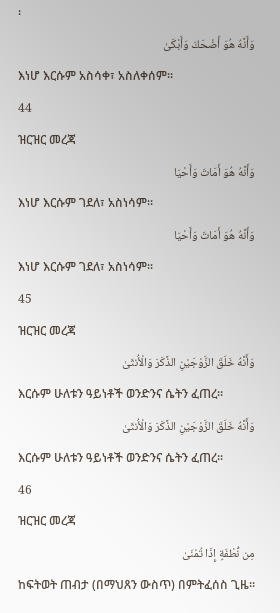፡
وَأَنَّهُ هُوَ أَضْحَكَ وَأَبْكَىٰ
እነሆ እርሱም አስሳቀ፣ አስለቀሰም፡፡
44
ዝርዝር መረጃ
وَأَنَّهُ هُوَ أَمَاتَ وَأَحْيَا
እነሆ እርሱም ገደለ፣ አስነሳም፡፡
وَأَنَّهُ هُوَ أَمَاتَ وَأَحْيَا
እነሆ እርሱም ገደለ፣ አስነሳም፡፡
45
ዝርዝር መረጃ
وَأَنَّهُ خَلَقَ الزَّوْجَيْنِ الذَّكَرَ وَالْأُنثَىٰ
እርሱም ሁለቱን ዓይነቶች ወንድንና ሴትን ፈጠረ፡፡
وَأَنَّهُ خَلَقَ الزَّوْجَيْنِ الذَّكَرَ وَالْأُنثَىٰ
እርሱም ሁለቱን ዓይነቶች ወንድንና ሴትን ፈጠረ፡፡
46
ዝርዝር መረጃ
مِن نُّطْفَةٍ إِذَا تُمْنَىٰ
ከፍትወት ጠብታ (በማህጸን ውስጥ) በምትፈሰስ ጊዜ፡፡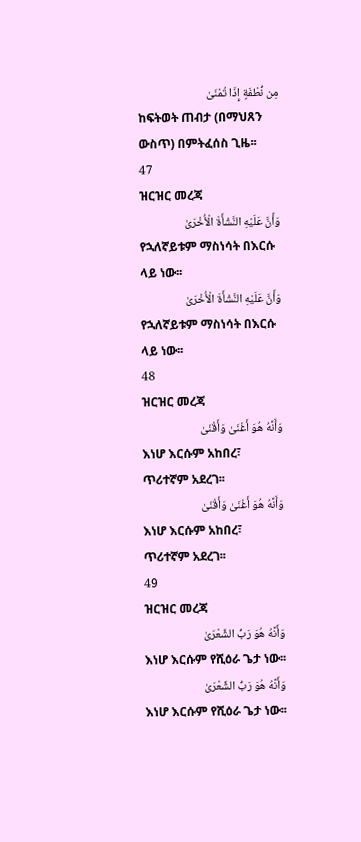مِن نُّطْفَةٍ إِذَا تُمْنَىٰ
ከፍትወት ጠብታ (በማህጸን ውስጥ) በምትፈሰስ ጊዜ፡፡
47
ዝርዝር መረጃ
وَأَنَّ عَلَيْهِ النَّشْأَةَ الْأُخْرَىٰ
የኋለኛይቱም ማስነሳት በእርሱ ላይ ነው፡፡
وَأَنَّ عَلَيْهِ النَّشْأَةَ الْأُخْرَىٰ
የኋለኛይቱም ማስነሳት በእርሱ ላይ ነው፡፡
48
ዝርዝር መረጃ
وَأَنَّهُ هُوَ أَغْنَىٰ وَأَقْنَىٰ
እነሆ እርሱም አከበረ፣ ጥሪተኛም አደረገ፡፡
وَأَنَّهُ هُوَ أَغْنَىٰ وَأَقْنَىٰ
እነሆ እርሱም አከበረ፣ ጥሪተኛም አደረገ፡፡
49
ዝርዝር መረጃ
وَأَنَّهُ هُوَ رَبُّ الشِّعْرَىٰ
እነሆ እርሱም የሺዕራ ጌታ ነው፡፡
وَأَنَّهُ هُوَ رَبُّ الشِّعْرَىٰ
እነሆ እርሱም የሺዕራ ጌታ ነው፡፡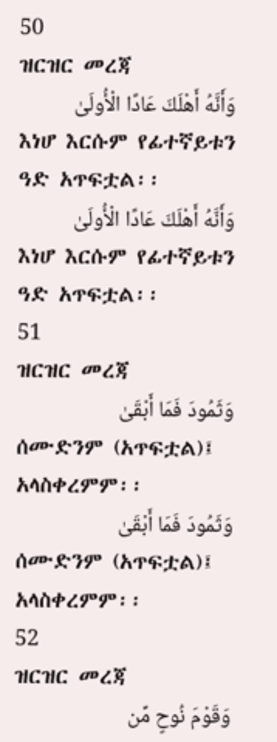50
ዝርዝር መረጃ
وَأَنَّهُ أَهْلَكَ عَادًا الْأُولَىٰ
እነሆ እርሱም የፊተኛይቱን ዓድ አጥፍቷል፡፡
وَأَنَّهُ أَهْلَكَ عَادًا الْأُولَىٰ
እነሆ እርሱም የፊተኛይቱን ዓድ አጥፍቷል፡፡
51
ዝርዝር መረጃ
وَثَمُودَ فَمَا أَبْقَىٰ
ሰሙድንም (አጥፍቷል)፤ አላስቀረምም፡፡
وَثَمُودَ فَمَا أَبْقَىٰ
ሰሙድንም (አጥፍቷል)፤ አላስቀረምም፡፡
52
ዝርዝር መረጃ
وَقَوْمَ نُوحٍ مِّن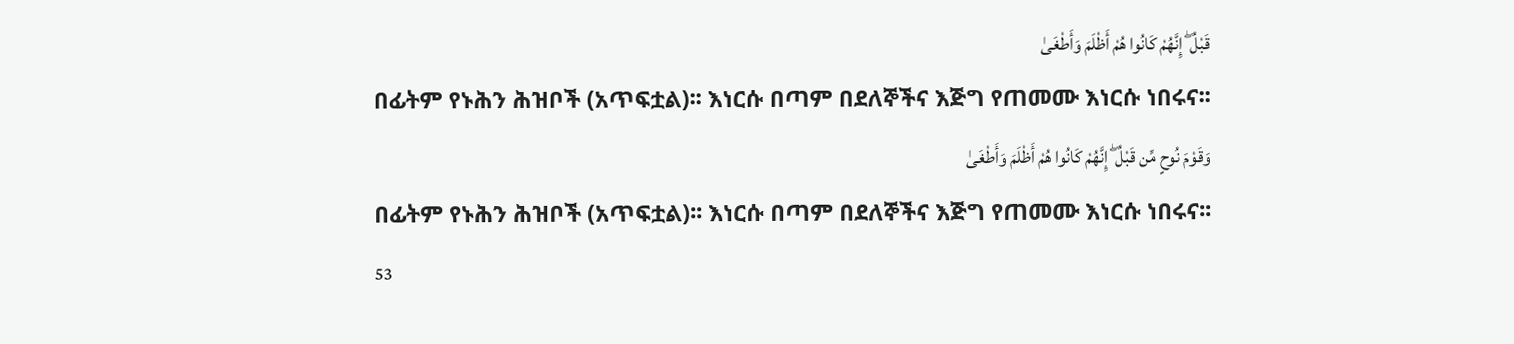قَبْلُ ۖ إِنَّهُمْ كَانُوا هُمْ أَظْلَمَ وَأَطْغَىٰ
በፊትም የኑሕን ሕዝቦች (አጥፍቷል)፡፡ እነርሱ በጣም በደለኞችና እጅግ የጠመሙ እነርሱ ነበሩና፡፡
وَقَوْمَ نُوحٍ مِّن قَبْلُ ۖ إِنَّهُمْ كَانُوا هُمْ أَظْلَمَ وَأَطْغَىٰ
በፊትም የኑሕን ሕዝቦች (አጥፍቷል)፡፡ እነርሱ በጣም በደለኞችና እጅግ የጠመሙ እነርሱ ነበሩና፡፡
53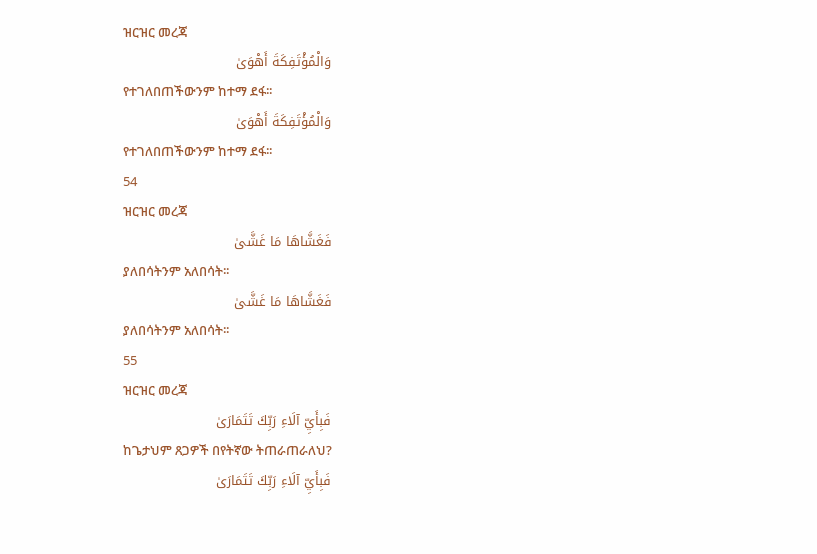ዝርዝር መረጃ
وَالْمُؤْتَفِكَةَ أَهْوَىٰ
የተገለበጠችውንም ከተማ ደፋ፡፡
وَالْمُؤْتَفِكَةَ أَهْوَىٰ
የተገለበጠችውንም ከተማ ደፋ፡፡
54
ዝርዝር መረጃ
فَغَشَّاهَا مَا غَشَّىٰ
ያለበሳትንም አለበሳት፡፡
فَغَشَّاهَا مَا غَشَّىٰ
ያለበሳትንም አለበሳት፡፡
55
ዝርዝር መረጃ
فَبِأَيِّ آلَاءِ رَبِّكَ تَتَمَارَىٰ
ከጌታህም ጸጋዎች በየትኛው ትጠራጠራለህ?
فَبِأَيِّ آلَاءِ رَبِّكَ تَتَمَارَىٰ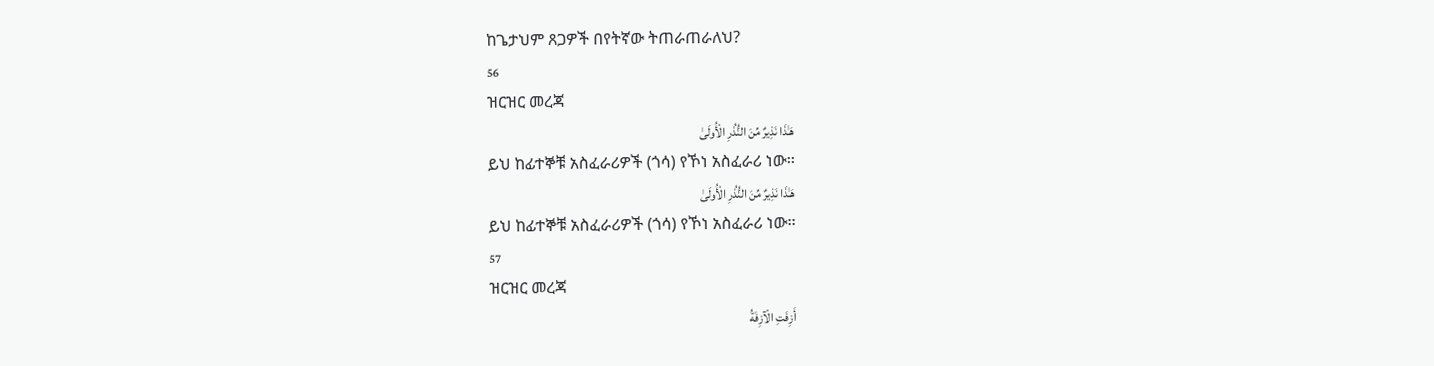ከጌታህም ጸጋዎች በየትኛው ትጠራጠራለህ?
56
ዝርዝር መረጃ
هَـٰذَا نَذِيرٌ مِّنَ النُّذُرِ الْأُولَىٰ
ይህ ከፊተኞቹ አስፈራሪዎች (ጎሳ) የኾነ አስፈራሪ ነው፡፡
هَـٰذَا نَذِيرٌ مِّنَ النُّذُرِ الْأُولَىٰ
ይህ ከፊተኞቹ አስፈራሪዎች (ጎሳ) የኾነ አስፈራሪ ነው፡፡
57
ዝርዝር መረጃ
أَزِفَتِ الْآزِفَةُ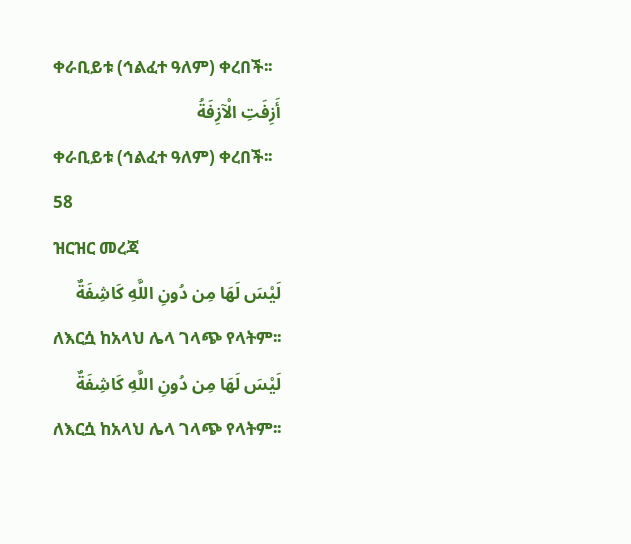ቀራቢይቱ (ኅልፈተ ዓለም) ቀረበች፡፡
أَزِفَتِ الْآزِفَةُ
ቀራቢይቱ (ኅልፈተ ዓለም) ቀረበች፡፡
58
ዝርዝር መረጃ
لَيْسَ لَهَا مِن دُونِ اللَّهِ كَاشِفَةٌ
ለእርሷ ከአላህ ሌላ ገላጭ የላትም፡፡
لَيْسَ لَهَا مِن دُونِ اللَّهِ كَاشِفَةٌ
ለእርሷ ከአላህ ሌላ ገላጭ የላትም፡፡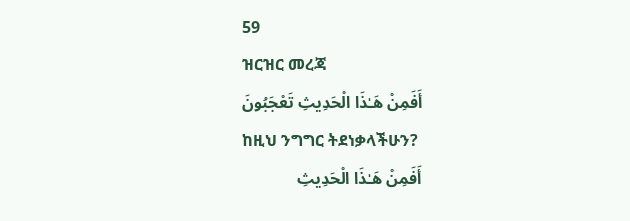59
ዝርዝር መረጃ
أَفَمِنْ هَـٰذَا الْحَدِيثِ تَعْجَبُونَ
ከዚህ ንግግር ትደነቃላችሁን?
أَفَمِنْ هَـٰذَا الْحَدِيثِ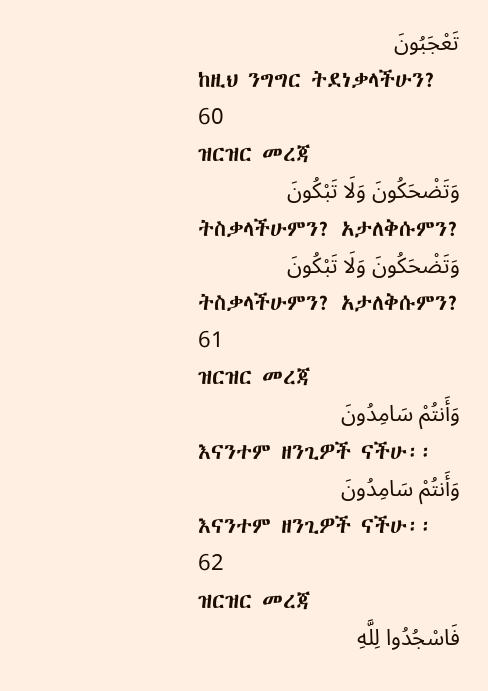تَعْجَبُونَ
ከዚህ ንግግር ትደነቃላችሁን?
60
ዝርዝር መረጃ
وَتَضْحَكُونَ وَلَا تَبْكُونَ
ትስቃላችሁምን? አታለቅሱምን?
وَتَضْحَكُونَ وَلَا تَبْكُونَ
ትስቃላችሁምን? አታለቅሱምን?
61
ዝርዝር መረጃ
وَأَنتُمْ سَامِدُونَ
እናንተም ዘንጊዎች ናችሁ፡፡
وَأَنتُمْ سَامِدُونَ
እናንተም ዘንጊዎች ናችሁ፡፡
62
ዝርዝር መረጃ
فَاسْجُدُوا لِلَّهِ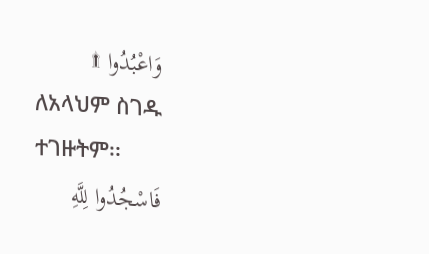وَاعْبُدُوا ۩
ለአላህም ስገዱ ተገዙትም፡፡
فَاسْجُدُوا لِلَّهِ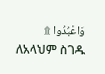وَاعْبُدُوا ۩
ለአላህም ስገዱ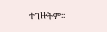ተገዙትም፡፡